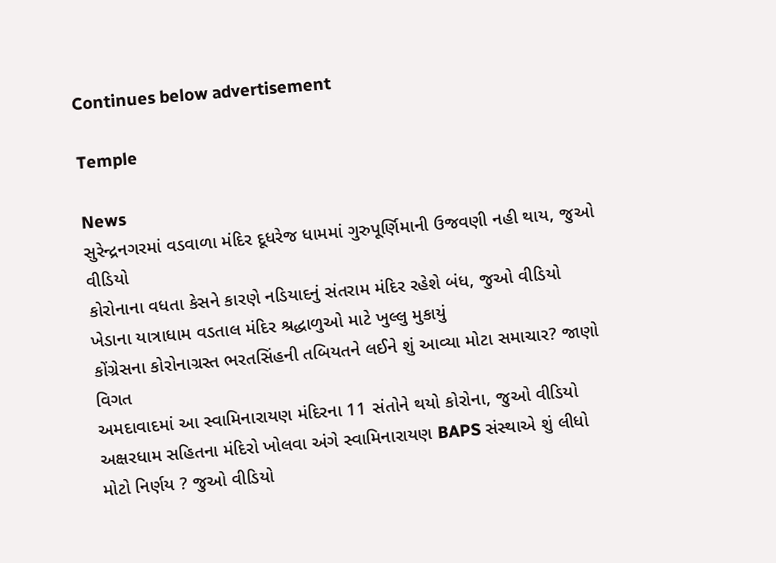Continues below advertisement

Temple

News
સુરેન્દ્રનગરમાં વડવાળા મંદિર દૂધરેજ ધામમાં ગુરુપૂર્ણિમાની ઉજવણી નહી થાય, જુઓ વીડિયો
કોરોનાના વધતા કેસને કારણે નડિયાદનું સંતરામ મંદિર રહેશે બંધ, જુઓ વીડિયો
ખેડાના યાત્રાધામ વડતાલ મંદિર શ્રદ્ધાળુઓ માટે ખુલ્લુ મુકાયું
કોંગ્રેસના કોરોનાગ્રસ્ત ભરતસિંહની તબિયતને લઈને શું આવ્યા મોટા સમાચાર? જાણો વિગત
અમદાવાદમાં આ સ્વામિનારાયણ મંદિરના 11 સંતોને થયો કોરોના, જુઓ વીડિયો
અક્ષરધામ સહિતના મંદિરો ખોલવા અંગે સ્વામિનારાયણ BAPS સંસ્થાએ શું લીધો મોટો નિર્ણય ? જુઓ વીડિયો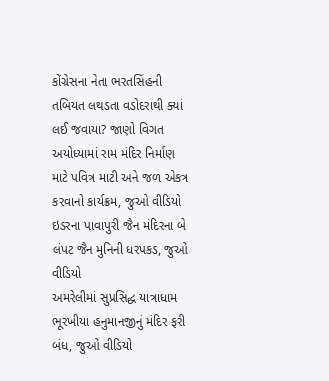કોંગ્રેસના નેતા ભરતસિંહની તબિયત લથડતા વડોદરાથી ક્યાં લઈ જવાયા? જાણો વિગત
અયોધ્યામાં રામ મંદિર નિર્માણ માટે પવિત્ર માટી અને જળ એકત્ર કરવાનો કાર્યક્રમ, જુઓ વીડિયો
ઇડરના પાવાપુરી જૈન મંદિરના બે લંપટ જૈન મુનિની ધરપકડ, જુઓ વીડિયો
અમરેલીમાં સુપ્રસિદ્ધ યાત્રાધામ ભૂરખીયા હનુમાનજીનું મંદિર ફરી બંધ, જુઓ વીડિયો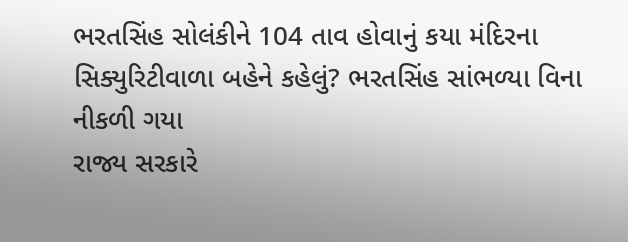ભરતસિંહ સોલંકીને 104 તાવ હોવાનું કયા મંદિરના સિક્યુરિટીવાળા બહેને કહેલું? ભરતસિંહ સાંભળ્યા વિના નીકળી ગયા
રાજ્ય સરકારે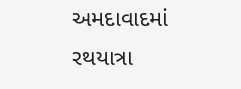અમદાવાદમાં રથયાત્રા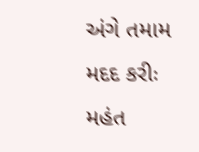અંગે તમામ મદદ કરીઃ મહંત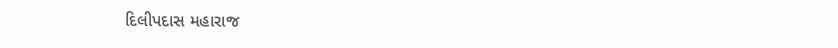દિલીપદાસ મહારાજ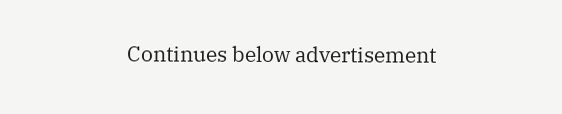Continues below advertisement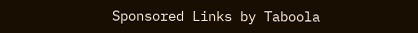Sponsored Links by Taboola